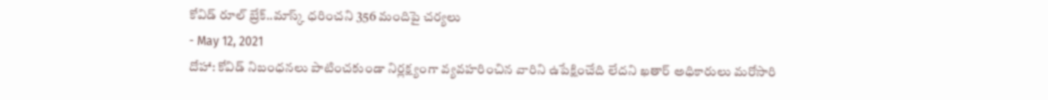కోవిడ్ రూల్ బ్రేక్..మాస్క్ ధరించని 356 మందిపై చర్యలు
- May 12, 2021
దోహా: కోవిడ్ నిబంధనలు పాటించకుండా నిర్లక్ష్యంగా వ్యవహరించిన వారిని ఉపేక్షించేది లేదని ఖతార్ అధికారులు మరోసారి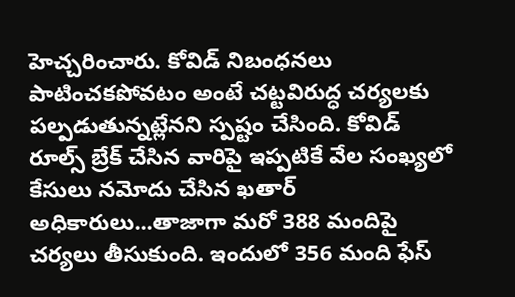హెచ్చరించారు. కోవిడ్ నిబంధనలు పాటించకపోవటం అంటే చట్టవిరుద్ధ చర్యలకు పల్పడుతున్నట్లేనని స్పష్టం చేసింది. కోవిడ్ రూల్స్ బ్రేక్ చేసిన వారిపై ఇప్పటికే వేల సంఖ్యలో కేసులు నమోదు చేసిన ఖతార్ అధికారులు...తాజాగా మరో 388 మందిపై చర్యలు తీసుకుంది. ఇందులో 356 మంది ఫేస్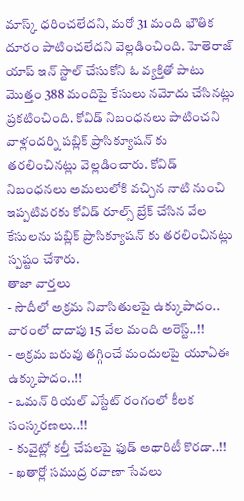మాస్క్ ధరించలేదని, మరో 31 మంది భౌతిక దూరం పాటించలేదని వెల్లడించింది. హెతెరాజ్ యాప్ ఇన్ స్టాల్ చేసుకోని ఓ వ్యక్తితో పాటు మొత్తం 388 మందిపై కేసులు నమోదు చేసినట్లు ప్రకటించింది. కోవిడ్ నిబంధనలు పాటించని వాళ్లందర్ని పబ్లిక్ ప్రాసిక్యూషన్ కు తరలించినట్లు వెల్లడించారు. కోవిడ్ నిబంధనలు అమలులోకి వచ్చిన నాటి నుంచి ఇప్పటివరకు కోవిడ్ రూల్స్ బ్రేక్ చేసిన వేల కేసులను పబ్లిక్ ప్రాసిక్యూషన్ కు తరలించినట్లు స్పష్టం చేశారు.
తాజా వార్తలు
- సౌదీలో అక్రమ నివాసితులపై ఉక్కుపాదం.. వారంలో దాదాపు 15 వేల మంది అరెస్ట్..!!
- అక్రమ బరువు తగ్గించే మందులపై యూఏఈ ఉక్కుపాదం..!!
- ఒమన్ రియల్ ఎస్టేట్ రంగంలో కీలక సంస్కరణలు..!!
- కువైట్లో కల్తీ చేపలపై ఫుడ్ అథారిటీ కొరడా..!!
- ఖతార్లో సముద్ర రవాణా సేవలు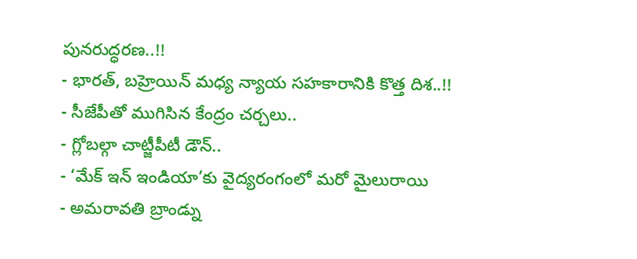పునరుద్ధరణ..!!
- భారత్, బహ్రెయిన్ మధ్య న్యాయ సహకారానికి కొత్త దిశ..!!
- సీజేపీతో ముగిసిన కేంద్రం చర్చలు..
- గ్లోబల్గా చాట్జీపీటీ డౌన్..
- ‘మేక్ ఇన్ ఇండియా’కు వైద్యరంగంలో మరో మైలురాయి
- అమరావతి బ్రాండ్ను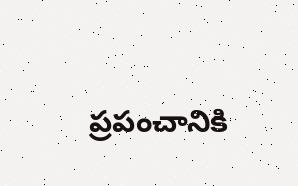ప్రపంచానికి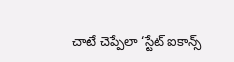చాటే చెప్పేలా ‘స్టేట్ ఐకాన్స్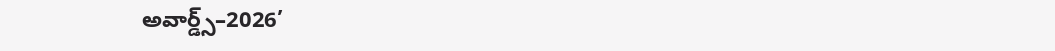అవార్డ్స్–2026’